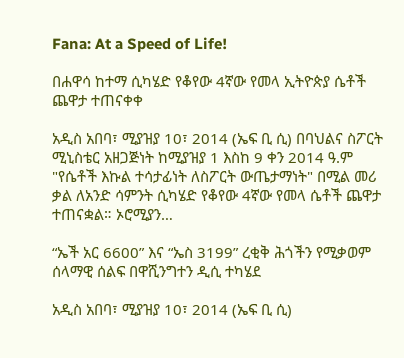Fana: At a Speed of Life!

በሐዋሳ ከተማ ሲካሄድ የቆየው 4ኛው የመላ ኢትዮጵያ ሴቶች ጨዋታ ተጠናቀቀ

አዲስ አበባ፣ ሚያዝያ 10፣ 2014 (ኤፍ ቢ ሲ) በባህልና ስፖርት ሚኒስቴር አዘጋጅነት ከሚያዝያ 1 እስከ 9 ቀን 2014 ዓ.ም "የሴቶች እኩል ተሳታፊነት ለስፖርት ውጤታማነት" በሚል መሪ ቃል ለአንድ ሳምንት ሲካሄድ የቆየው 4ኛው የመላ ሴቶች ጨዋታ ተጠናቋል። ኦሮሚያን…

“ኤች አር 6600” እና “ኤስ 3199” ረቂቅ ሕጎችን የሚቃወም ሰላማዊ ሰልፍ በዋሺንግተን ዲሲ ተካሄደ

አዲስ አበባ፣ ሚያዝያ 10፣ 2014 (ኤፍ ቢ ሲ)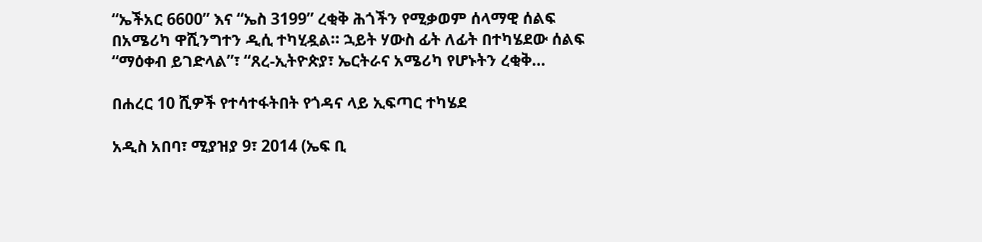“ኤችአር 6600” እና “ኤስ 3199” ረቂቅ ሕጎችን የሚቃወም ሰላማዊ ሰልፍ በአሜሪካ ዋሺንግተን ዲሲ ተካሂዷል። ኋይት ሃውስ ፊት ለፊት በተካሄደው ሰልፍ “ማዕቀብ ይገድላል”፣ “ጸረ-ኢትዮጵያ፣ ኤርትራና አሜሪካ የሆኑትን ረቂቅ…

በሐረር 10 ሺዎች የተሳተፋትበት የጎዳና ላይ ኢፍጣር ተካሄደ

አዲስ አበባ፣ ሚያዝያ 9፣ 2014 (ኤፍ ቢ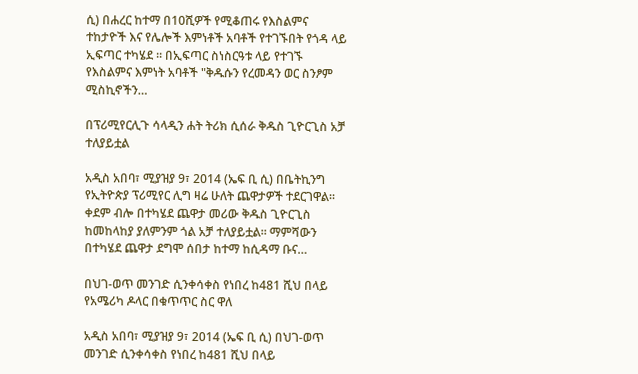ሲ) በሐረር ከተማ በ10ሺዎች የሚቆጠሩ የእስልምና ተከታዮች እና የሌሎች እምነቶች አባቶች የተገኙበት የጎዳ ላይ ኢፍጣር ተካሄደ ። በኢፍጣር ስነስርዓቱ ላይ የተገኙ የእስልምና እምነት አባቶች "ቅዱሱን የረመዳን ወር ስንፆም ሚስኪኖችን…

በፕሪሚየርሊጉ ሳላዲን ሐት ትሪክ ሲሰራ ቅዱስ ጊዮርጊስ አቻ ተለያይቷል

አዲስ አበባ፣ ሚያዝያ 9፣ 2014 (ኤፍ ቢ ሲ) በቤትኪንግ የኢትዮጵያ ፕሪሚየር ሊግ ዛሬ ሁለት ጨዋታዎች ተደርገዋል። ቀደም ብሎ በተካሄደ ጨዋታ መሪው ቅዱስ ጊዮርጊስ ከመከላከያ ያለምንም ጎል አቻ ተለያይቷል። ማምሻውን በተካሄደ ጨዋታ ደግሞ ሰበታ ከተማ ከሲዳማ ቡና…

በህገ-ወጥ መንገድ ሲንቀሳቀስ የነበረ ከ481 ሺህ በላይ የአሜሪካ ዶላር በቁጥጥር ስር ዋለ

አዲስ አበባ፣ ሚያዝያ 9፣ 2014 (ኤፍ ቢ ሲ) በህገ-ወጥ መንገድ ሲንቀሳቀስ የነበረ ከ481 ሺህ በላይ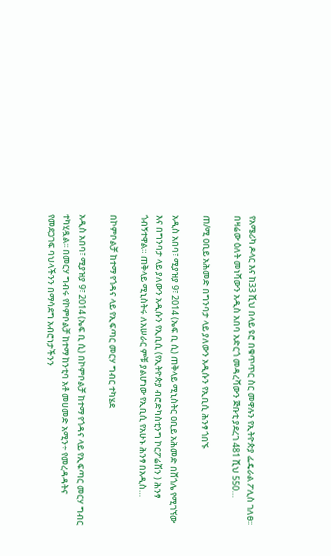የአሜሪካ ዶላር እና ከ33 ሺህ በላይ ዩሮ በቁጥጥር ስር መዋሉን የኢትዮጵያ ፌዴራል ፖሊስ ገለፀ፡፡ በዛሬው ዕለት መነሻውን አዲስ አበባ አድርጎ መዳረሻውን ጅቡቲ ያደረገ 481 ሺህ 550…

ጠ/ሚ ዐቢይ አሕመድ በግንባታ ላይ ያለውን አዲሱን የኢቢሲ ሕንፃ ጎበኙ

አዲስ አበባ፣ ሚያዝያ 9፣ 2014 (ኤፍ ቢ ሲ) ጠቅላይ ሚኒስትር ዐቢይ አሕመድ በሸጎሌ የሚገኘው እና በግንባታ ላይ ያለውን አዲሱን የኢቢሲ (የኢትዮጵያ ብሮድካስቲንግ ኮርፖሬሽን ) ሕንፃ ጎብኝተዋል። ጠቅላይ ሚኒስትሩ ለአሠራር ምቹ ያልሆነው የኢቢሲ የአሁኑ ሕንፃ በአዲስ…

በኮምቦልቻ ከተማ የጎዳና ላይ የኢፍጣር መርሃ ግብር ተካሄደ

አዲስ አበባ፣ ሚያዝያ 9፣ 2014 (ኤፍ ቢ ሲ) በኮምቦልቻ ከተማ የጎዳና ላይ የኢፍጣር መርሃ ግብር ተካሂዷል፡፡ በመርሃ ግብሩ የኮምቦልቻ ከተማ ከንቲባ አቶ መሀመድ አሚን÷ የመረዳዳትና የመደጋገፍ ባህላችንን በማሳደግ አብሮነታችንን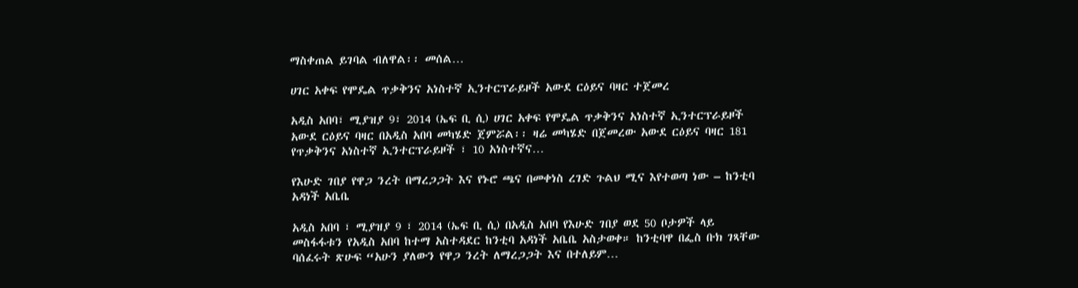ማስቀጠል ይገባል ብለዋል፡፡ መሰል…

ሀገር አቀፍ የሞዴል ጥቃቅንና አነስተኛ ኢንተርፕራይዞች አውደ ርዕይና ባዛር ተጀመረ

አዲስ አበባ፣ ሚያዝያ 9፣ 2014 (ኤፍ ቢ ሲ) ሀገር አቀፍ የሞዴል ጥቃቅንና አነስተኛ ኢንተርፕራይዞች አውደ ርዕይና ባዛር በአዲስ አበባ መካሄድ ጀምሯል፡፡ ዛሬ መካሄድ በጀመረው አውደ ርዕይና ባዛር 181 የጥቃቅንና አነስተኛ ኢንተርፕራይዞች ፣ 10 አነስተኛና…

የእሁድ ገበያ የዋጋ ንረት በማረጋጋት እና የኑሮ ጫና በመቀነስ ረገድ ጉልህ ሚና እየተወጣ ነው – ከንቲባ አዳነች አቤቤ

አዲስ አበባ ፣ ሚያዝያ 9 ፣ 2014 (ኤፍ ቢ ሲ) በአዲስ አበባ የእሁድ ገበያ ወደ 50 ቦታዎች ላይ መስፋፋቱን የአዲስ አበባ ከተማ አስተዳደር ከንቲባ አዳነች አቤቤ አስታወቀ። ከንቲባዋ በፌስ ቡክ ገጻቸው ባሰፈሩት ጽሁፍ “አሁን ያለውን የዋጋ ንረት ለማረጋጋት እና በተለይም…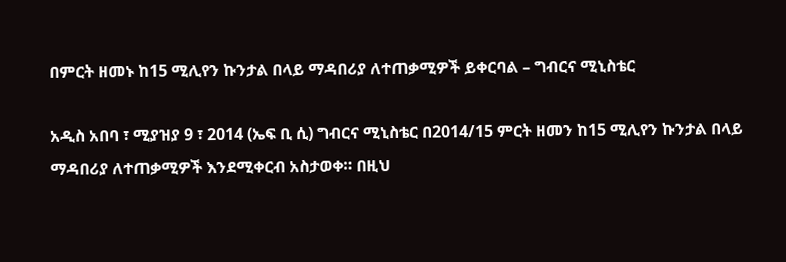በምርት ዘመኑ ከ15 ሚሊየን ኩንታል በላይ ማዳበሪያ ለተጠቃሚዎች ይቀርባል – ግብርና ሚኒስቴር

አዲስ አበባ ፣ ሚያዝያ 9 ፣ 2014 (ኤፍ ቢ ሲ) ግብርና ሚኒስቴር በ2014/15 ምርት ዘመን ከ15 ሚሊየን ኩንታል በላይ ማዳበሪያ ለተጠቃሚዎች እንደሚቀርብ አስታወቀ። በዚህ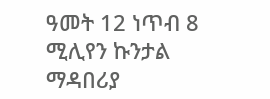ዓመት 12 ነጥብ 8 ሚሊየን ኩንታል ማዳበሪያ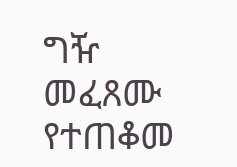ግዥ መፈጸሙ የተጠቆመ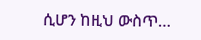ሲሆን ከዚህ ውስጥ…